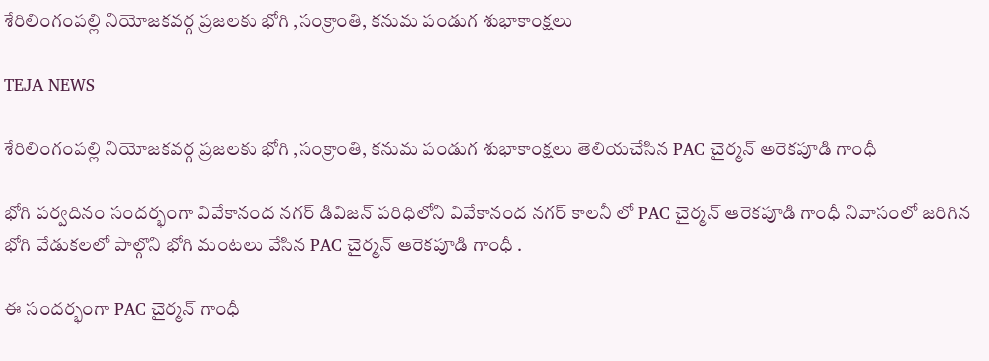శేరిలింగంపల్లి నియోజకవర్గ ప్రజలకు భోగి ,సంక్రాంతి, కనుమ పండుగ శుభాకాంక్షలు

TEJA NEWS

శేరిలింగంపల్లి నియోజకవర్గ ప్రజలకు భోగి ,సంక్రాంతి, కనుమ పండుగ శుభాకాంక్షలు తెలియచేసిన PAC చైర్మన్ అరెకపూడి గాంధీ

భోగి పర్వదినం సందర్భంగా వివేకానంద నగర్ డివిజన్ పరిధిలోని వివేకానంద నగర్ కాలనీ లో PAC చైర్మన్ ఆరెకపూడి గాంధీ నివాసంలో జరిగిన భోగి వేడుకలలో పాల్గొని భోగి మంటలు వేసిన PAC చైర్మన్ ఆరెకపూడి గాంధీ .

ఈ సందర్భంగా PAC చైర్మన్ గాంధీ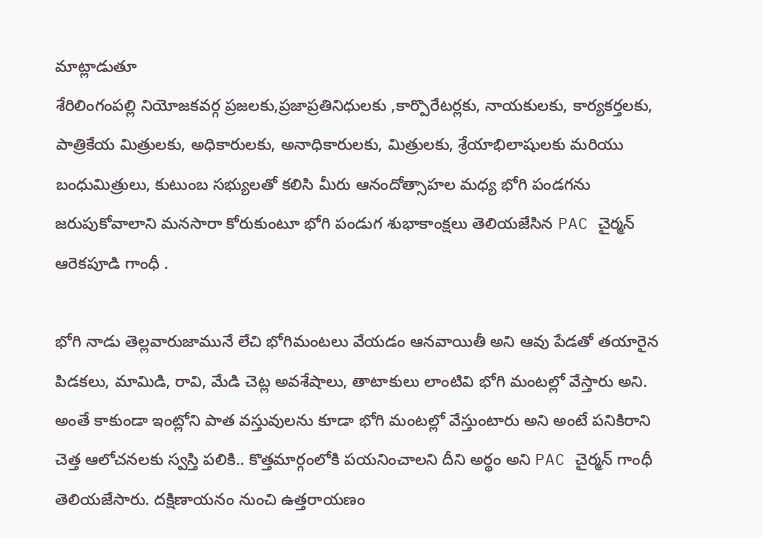మాట్లాడుతూ
శేరిలింగంపల్లి నియోజకవర్గ ప్రజలకు,ప్రజాప్రతినిధులకు ,కార్పొరేటర్లకు, నాయకులకు, కార్యకర్తలకు, పాత్రికేయ మిత్రులకు, అధికారులకు, అనాధికారులకు, మిత్రులకు, శ్రేయాభిలాషులకు మరియు  బంధుమిత్రులు, కుటుంబ సభ్యులతో కలిసి మీరు ఆనందోత్సాహల మధ్య భోగి పండగను జరుపుకోవాలాని మనసారా కోరుకుంటూ భోగి పండుగ శుభాకాంక్షలు తెలియజేసిన PAC చైర్మన్ ఆరెకపూడి గాంధీ .

భోగి నాడు తెల్లవారుజామునే లేచి భోగిమంటలు వేయడం ఆనవాయితీ అని ఆవు పేడతో తయారైన పిడకలు, మామిడి, రావి, మేడి చెట్ల అవశేషాలు, తాటాకులు లాంటివి భోగి మంటల్లో వేస్తారు అని. అంతే కాకుండా ఇంట్లోని పాత వస్తువులను కూడా భోగి మంటల్లో వేస్తుంటారు అని అంటే పనికిరాని చెత్త ఆలోచనలకు స్వస్తి పలికి.. కొత్తమార్గంలోకి పయనించాలని దీని అర్థం అని PAC చైర్మన్ గాంధీ తెలియజేసారు. దక్షిణాయనం నుంచి ఉత్తరాయణం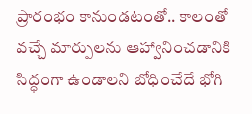ప్రారంభం కానుండటంతో.. కాలంతో వచ్చే మార్పులను ఆహ్వానించడానికి సిద్ధంగా ఉండాలని బోధించేదే భోగి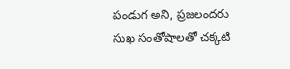పండుగ అని, ప్రజలందరు సుఖ సంతోషాలతో చక్కటి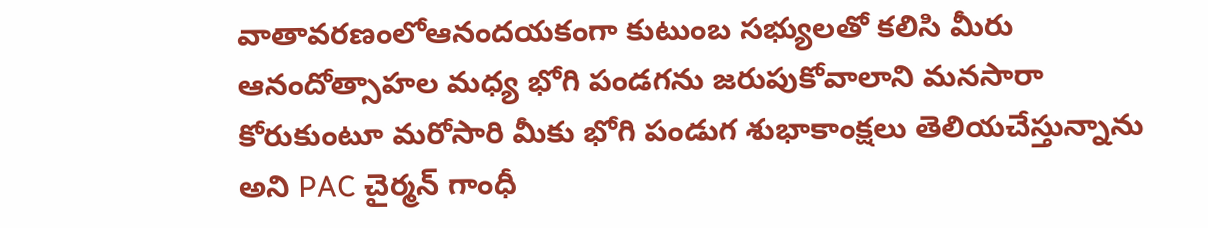వాతావరణంలోఆనందయకంగా కుటుంబ సభ్యులతో కలిసి మీరు ఆనందోత్సాహల మధ్య భోగి పండగను జరుపుకోవాలాని మనసారా కోరుకుంటూ మరోసారి మీకు భోగి పండుగ శుభాకాంక్షలు తెలియచేస్తున్నాను అని PAC చైర్మన్ గాంధీ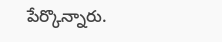పేర్కొన్నారు.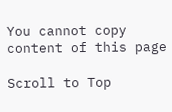You cannot copy content of this page

Scroll to Top